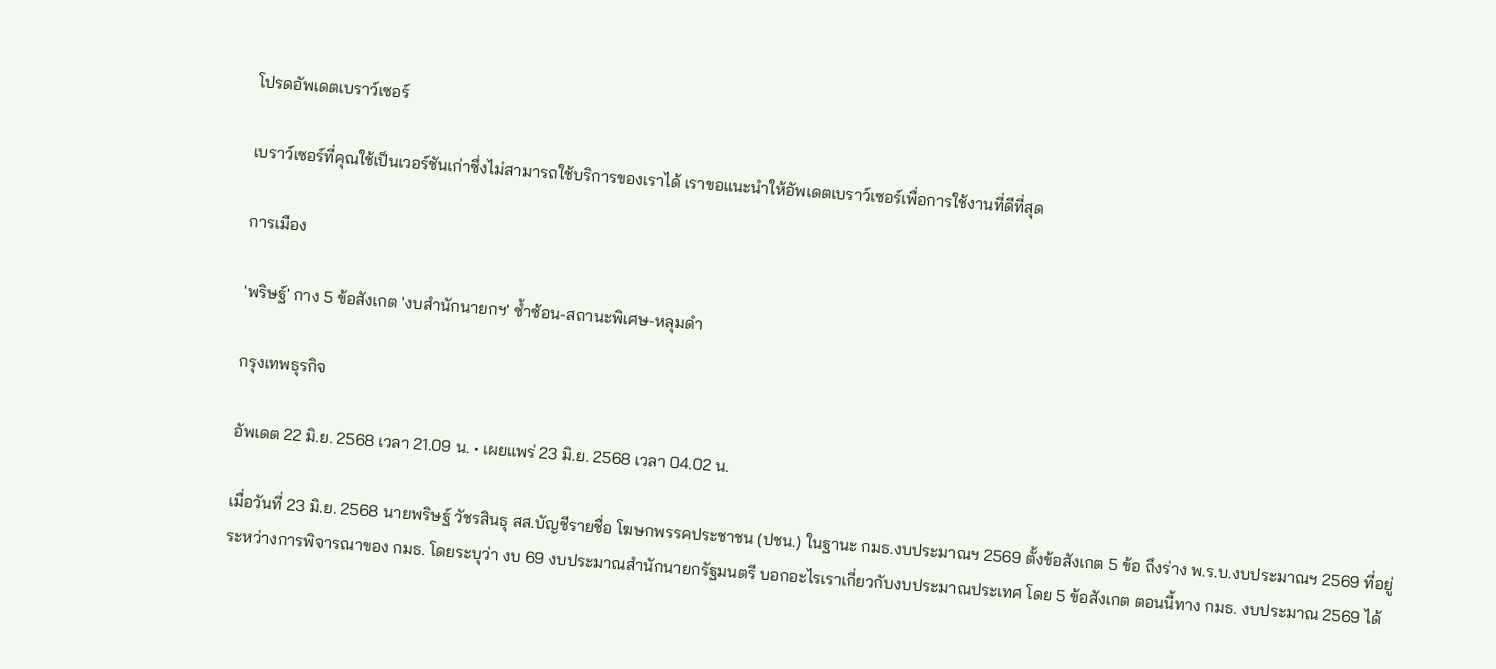โปรดอัพเดตเบราว์เซอร์

เบราว์เซอร์ที่คุณใช้เป็นเวอร์ชันเก่าซึ่งไม่สามารถใช้บริการของเราได้ เราขอแนะนำให้อัพเดตเบราว์เซอร์เพื่อการใช้งานที่ดีที่สุด

การเมือง

'พริษฐ์' กาง 5 ข้อสังเกต 'งบสำนักนายกฯ' ซ้ำซ้อน-สถานะพิเศษ-หลุมดำ

กรุงเทพธุรกิจ

อัพเดต 22 มิ.ย. 2568 เวลา 21.09 น. • เผยแพร่ 23 มิ.ย. 2568 เวลา 04.02 น.

เมื่อวันที่ 23 มิ.ย. 2568 นายพริษฐ์ วัชรสินธุ สส.บัญชีรายชื่อ โฆษกพรรคประชาชน (ปชน.) ในฐานะ กมธ.งบประมาณฯ 2569 ตั้งข้อสังเกต 5 ข้อ ถึงร่าง พ.ร.บ.งบประมาณฯ 2569 ที่อยู่ระหว่างการพิจารณาของ กมธ. โดยระบุว่า งบ 69 งบประมาณสำนักนายกรัฐมนตรี บอกอะไรเราเกี่ยวกับงบประมาณประเทศ โดย 5 ข้อสังเกต ตอนนี้ทาง กมธ. งบประมาณ 2569 ได้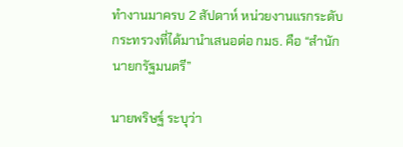ทำงานมาครบ 2 สัปดาห์ หน่วยงานแรกระดับกระทรวงที่ได้มานำเสนอต่อ กมธ. คือ “สำนักนายกรัฐมนตรี”

นายพริษฐ์ ระบุว่า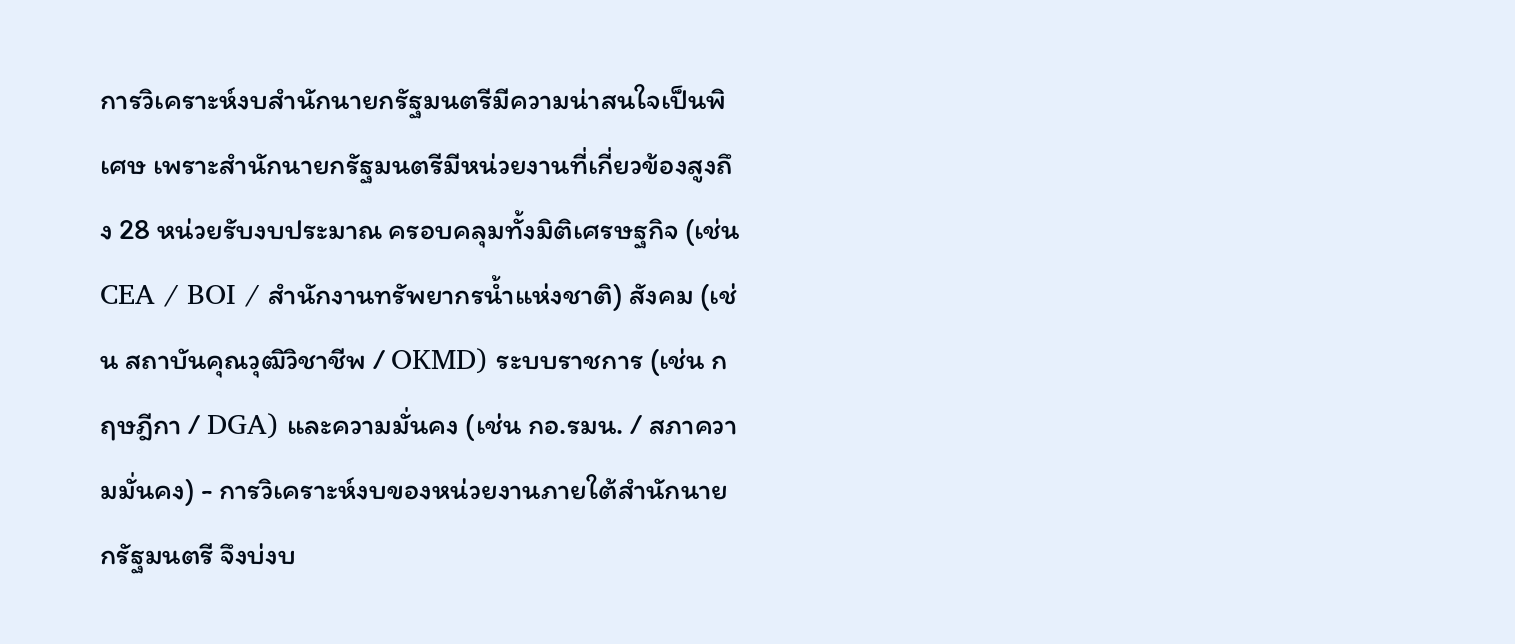การวิเคราะห์งบสำนักนายกรัฐมนตรีมีความน่าสนใจเป็นพิเศษ เพราะสำนักนายกรัฐมนตรีมีหน่วยงานที่เกี่ยวข้องสูงถึง 28 หน่วยรับงบประมาณ ครอบคลุมทั้งมิติเศรษฐกิจ (เช่น CEA / BOI / สำนักงานทรัพยากรน้ำแห่งชาติ) สังคม (เช่น สถาบันคุณวุฒิวิชาชีพ / OKMD) ระบบราชการ (เช่น กฤษฎีกา / DGA) และความมั่นคง (เช่น กอ.รมน. / สภาความมั่นคง) - การวิเคราะห์งบของหน่วยงานภายใต้สำนักนายกรัฐมนตรี จึงบ่งบ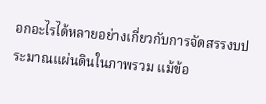อกอะไรได้หลายอย่างเกี่ยวกับการจัดสรรงบประมาณแผ่นดินในภาพรวม แม้ข้อ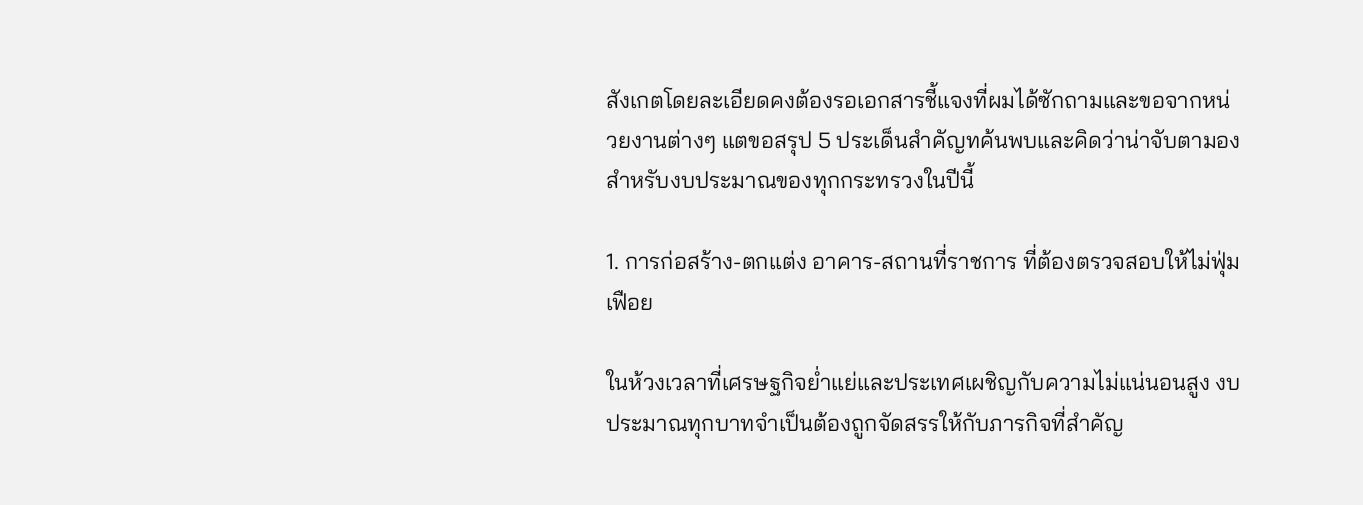สังเกตโดยละเอียดคงต้องรอเอกสารชี้แจงที่ผมได้ซักถามและขอจากหน่วยงานต่างๆ แตขอสรุป 5 ประเด็นสำคัญทค้นพบและคิดว่าน่าจับตามองสำหรับงบประมาณของทุกกระทรวงในปีนี้

1. การก่อสร้าง-ตกแต่ง อาคาร-สถานที่ราชการ ที่ต้องตรวจสอบให้ไม่ฟุ่มเฟือย

ในห้วงเวลาที่เศรษฐกิจย่ำแย่และประเทศเผชิญกับความไม่แน่นอนสูง งบประมาณทุกบาทจำเป็นต้องถูกจัดสรรให้กับภารกิจที่สำคัญ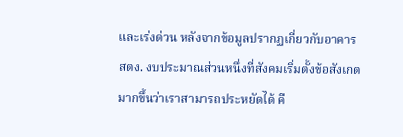และเร่งด่วน หลังจากข้อมูลปรากฏเกี่ยวกับอาคาร สตง. งบประมาณส่วนหนึ่งที่สังคมเริ่มตั้งข้อสังเกตมากขึ้นว่าเราสามารถประหยัดได้ คื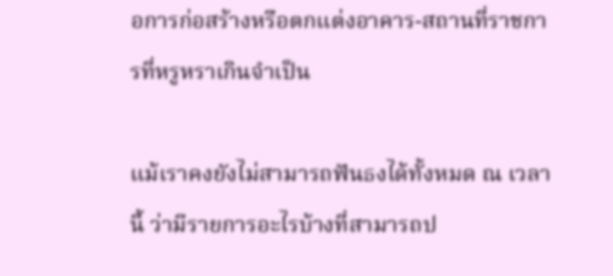อการก่อสร้างหรือตกแต่งอาคาร-สถานที่ราชการที่หรูหราเกินจำเป็น

แม้เราคงยังไม่สามารถฟันธงได้ทั้งหมด ณ เวลานี้ ว่ามีรายการอะไรบ้างที่สามารถป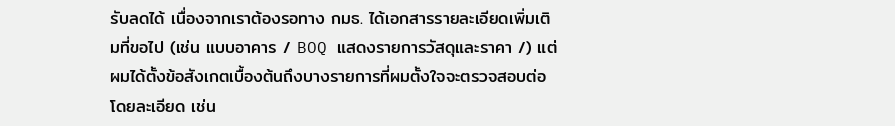รับลดได้ เนื่องจากเราต้องรอทาง กมธ. ได้เอกสารรายละเอียดเพิ่มเติมที่ขอไป (เช่น แบบอาคาร / BOQ แสดงรายการวัสดุและราคา /) แต่ผมได้ตั้งข้อสังเกตเบื้องต้นถึงบางรายการที่ผมตั้งใจจะตรวจสอบต่อโดยละเอียด เช่น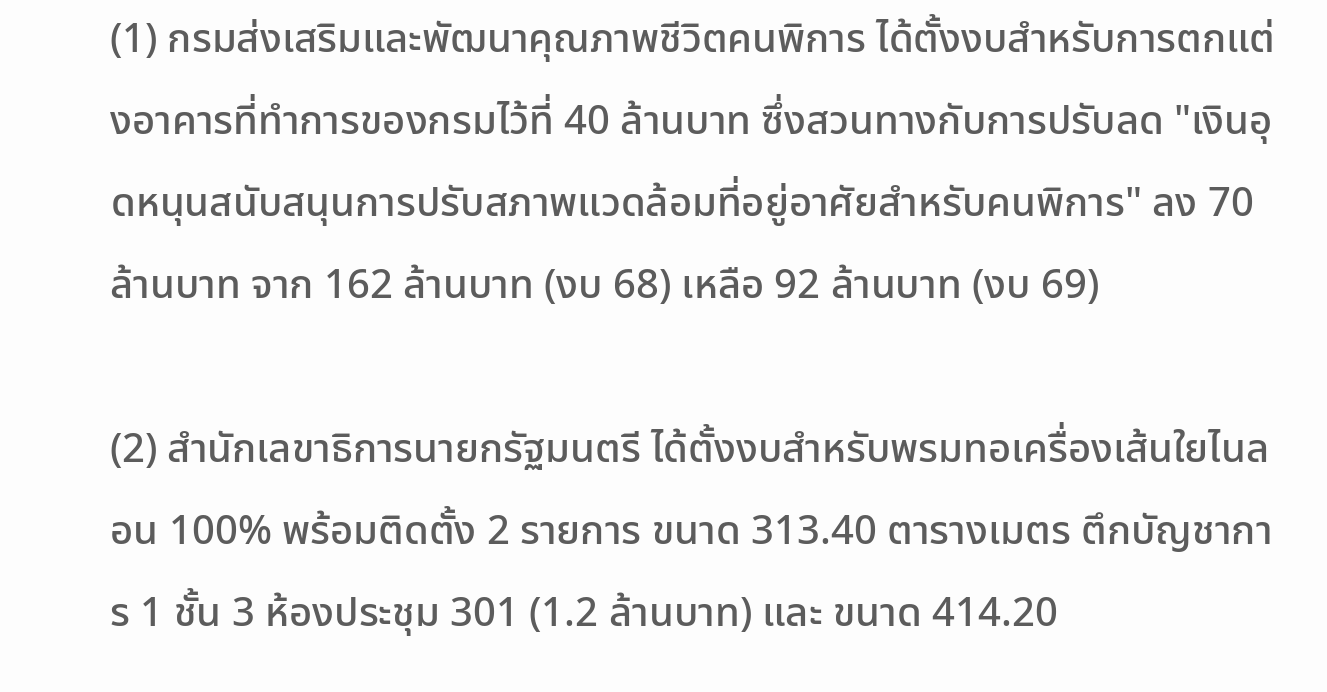(1) กรมส่งเสริมและพัฒนาคุณภาพชีวิตคนพิการ ได้ตั้งงบสำหรับการตกแต่งอาคารที่ทำการของกรมไว้ที่ 40 ล้านบาท ซึ่งสวนทางกับการปรับลด "เงินอุดหนุนสนับสนุนการปรับสภาพแวดล้อมที่อยู่อาศัยสำหรับคนพิการ" ลง 70 ล้านบาท จาก 162 ล้านบาท (งบ 68) เหลือ 92 ล้านบาท (งบ 69)

(2) สำนักเลขาธิการนายกรัฐมนตรี ได้ตั้งงบสำหรับพรมทอเครื่องเส้นใยไนลอน 100% พร้อมติดตั้ง 2 รายการ ขนาด 313.40 ตารางเมตร ตึกบัญชาการ 1 ชั้น 3 ห้องประชุม 301 (1.2 ล้านบาท) และ ขนาด 414.20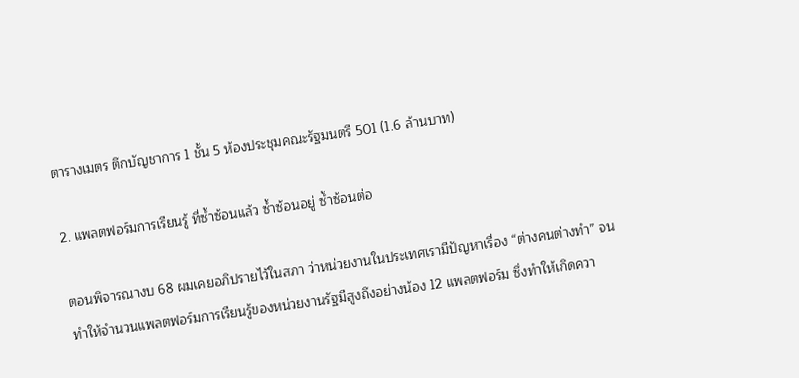ตารางเมตร ตึกบัญชาการ 1 ชั้น 5 ห้องประชุมคณะรัฐมนตรี 501 (1.6 ล้านบาท)

2. แพลตฟอร์มการเรียนรู้ ที่ซ้ำซ้อนแล้ว ซ้ำซ้อนอยู่ ซ้ำซ้อนต่อ

ตอนพิจารณางบ 68 ผมเคยอภิปรายไว้ในสภา ว่าหน่วยงานในประเทศเรามีปัญหาเรื่อง “ต่างคนต่างทำ” จนทำให้จำนวนแพลตฟอร์มการเรียนรู้ของหน่วยงานรัฐมีสูงถึงอย่างน้อง 12 แพลตฟอร์ม ซึ่งทำให้เกิดควา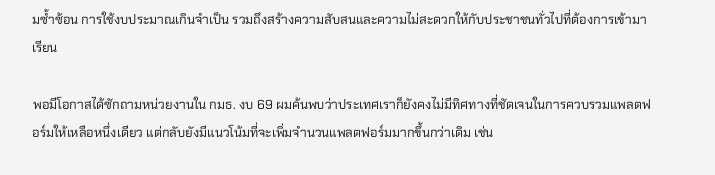มซ้ำซ้อน การใช้งบประมาณเกินจำเป็น รวมถึงสร้างความสับสนและความไม่สะดวกให้กับประชาชนทั่วไปที่ต้องการเข้ามาเรียน

พอมีโอกาสได้ซักถามหน่วยงานใน กมธ. งบ 69 ผมค้นพบว่าประเทศเราก็ยังคงไม่มีทิศทางที่ชัดเจนในการควบรวมแพลตฟอร์มให้เหลือหนึ่งเดียว แต่กลับยังมีแนวโน้มที่จะเพิ่มจำนวนแพลตฟอร์มมากขึ้นกว่าเดิม เช่น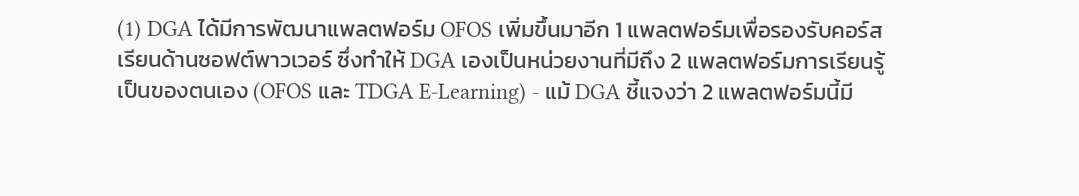(1) DGA ได้มีการพัฒนาแพลตฟอร์ม OFOS เพิ่มขึ้นมาอีก 1 แพลตฟอร์มเพื่อรองรับคอร์สเรียนด้านซอฟต์พาวเวอร์ ซึ่งทำให้ DGA เองเป็นหน่วยงานที่มีถึง 2 แพลตฟอร์มการเรียนรู้เป็นของตนเอง (OFOS และ TDGA E-Learning) - แม้ DGA ชี้แจงว่า 2 แพลตฟอร์มนี้มี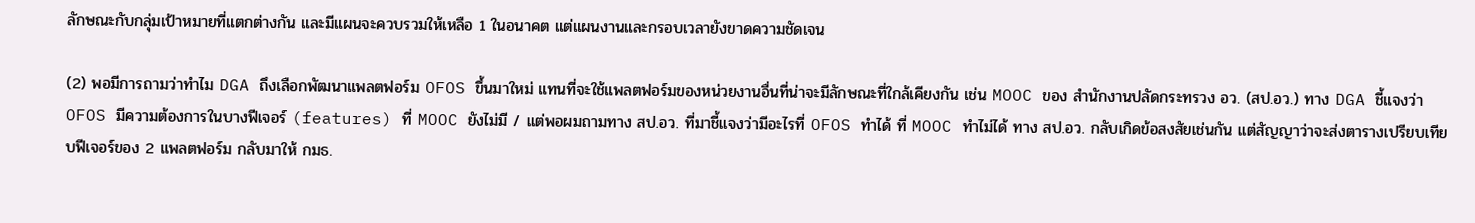ลักษณะกับกลุ่มเป้าหมายที่แตกต่างกัน และมีแผนจะควบรวมให้เหลือ 1 ในอนาคต แต่แผนงานและกรอบเวลายังขาดความชัดเจน

(2) พอมีการถามว่าทำไม DGA ถึงเลือกพัฒนาแพลตฟอร์ม OFOS ขึ้นมาใหม่ แทนที่จะใช้แพลตฟอร์มของหน่วยงานอื่นที่น่าจะมีลักษณะที่ใกล้เคียงกัน เช่น MOOC ของ สำนักงานปลัดกระทรวง อว. (สป.อว.) ทาง DGA ชี้แจงว่า OFOS มีความต้องการในบางฟีเจอร์ (features) ที่ MOOC ยังไม่มี / แต่พอผมถามทาง สป.อว. ที่มาชี้แจงว่ามีอะไรที่ OFOS ทำได้ ที่ MOOC ทำไม่ได้ ทาง สป.อว. กลับเกิดข้อสงสัยเช่นกัน แต่สัญญาว่าจะส่งตารางเปรียบเทียบฟีเจอร์ของ 2 แพลตฟอร์ม กลับมาให้ กมธ.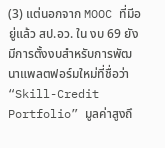(3) แต่นอกจาก MOOC ที่มีอยู่แล้ว สป.อว. ใน งบ 69 ยังมีการตั้งงบสำหรับการพัฒนาแพลตฟอร์มใหม่ที่ชื่อว่า “Skill-Credit Portfolio” มูลค่าสูงถึ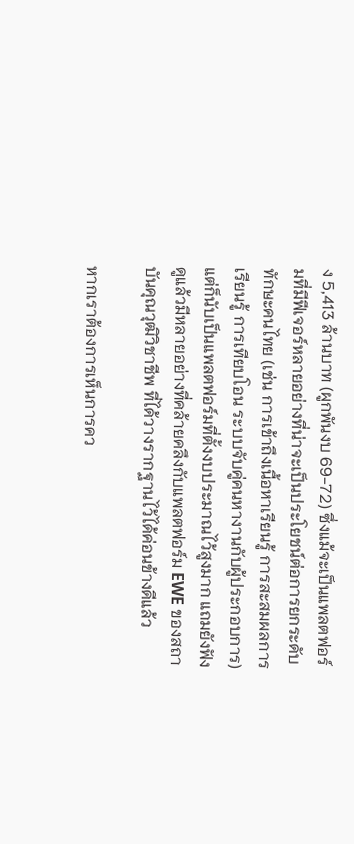ง 5,413 ล้านบาท (ผูกพันงบ 69-72) ซึ่งแม้จะเป็นแพลตฟอร์มที่มีฟีเจอร์หลายอย่างที่น่าจะเป็นประโยชน์ต่อการยกระดับทักษะคนไทย (เช่น การเข้าถึงเนื้อหาเรียนรู้ การสะสมผลการเรียนรู้ การเทียบโอน ระบบจับคู่คนหางานกับผู้ประกอบการ) แต่ก็นับเป็นแพลตฟอร์มที่ตั้งงบประมาณไว้สูงมาก แถมยังฟังดูแล้วมีหลายอย่างที่คล้ายคลึงกับแพลตฟอร์ม EWE ของสถาบันคุณวุฒิวิชาชีพ ที่ได้วางรากฐานไว้ได้ค่อนข้างดีแล้ว

หากเราต้องการเห็นการคว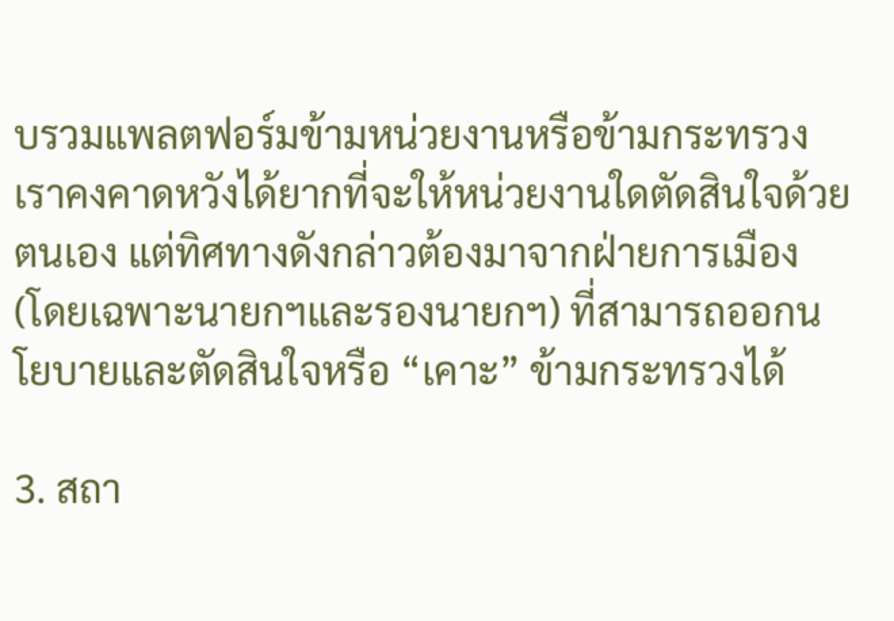บรวมแพลตฟอร์มข้ามหน่วยงานหรือข้ามกระทรวง เราคงคาดหวังได้ยากที่จะให้หน่วยงานใดตัดสินใจด้วยตนเอง แต่ทิศทางดังกล่าวต้องมาจากฝ่ายการเมือง (โดยเฉพาะนายกฯและรองนายกฯ) ที่สามารถออกนโยบายและตัดสินใจหรือ “เคาะ” ข้ามกระทรวงได้

3. สถา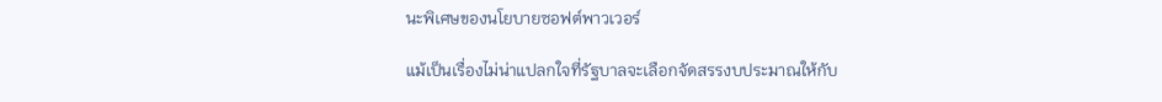นะพิเศษของนโยบายซอฟต์พาวเวอร์

แม้เป็นเรื่องไม่น่าแปลกใจที่รัฐบาลจะเลือกจัดสรรงบประมาณให้กับ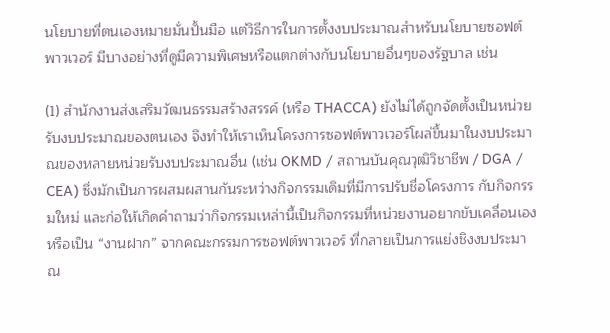นโยบายที่ตนเองหมายมั่นปั้นมือ แต่วิธีการในการตั้งงบประมาณสำหรับนโยบายซอฟต์พาวเวอร์ มีบางอย่างที่ดูมีความพิเศษหรือแตกต่างกับนโยบายอื่นๆของรัฐบาล เช่น

(1) สำนักงานส่งเสริมวัฒนธรรมสร้างสรรค์ (หรือ THACCA) ยังไม่ได้ถูกจัดตั้งเป็นหน่วยรับงบประมาณของตนเอง จึงทำให้เราเห็นโครงการซอฟต์พาวเวอร์โผล่ขึ้นมาในงบประมาณของหลายหน่วยรับงบประมาณอื่น (เช่น OKMD / สถานบันคุณวุฒิวิชาชีพ / DGA / CEA) ซึ่งมักเป็นการผสมผสานกันระหว่างกิจกรรมเดิมที่มีการปรับชื่อโครงการ กับกิจกรรมใหม่ และก่อให้เกิดคำถามว่ากิจกรรมเหล่านี้เป็นกิจกรรมที่หน่วยงานอยากขับเคลื่อนเอง หรือเป็น “งานฝาก” จากคณะกรรมการซอฟต์พาวเวอร์ ที่กลายเป็นการแย่งชิงงบประมาณ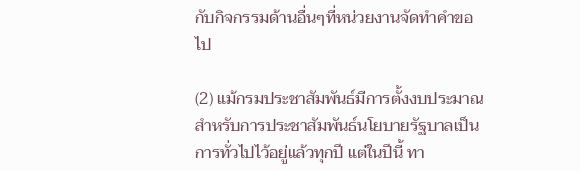กับกิจกรรมด้านอื่นๆที่หน่วยงานจัดทำคำขอไป

(2) แม้กรมประชาสัมพันธ์มีการตั้งงบประมาณสำหรับการประชาสัมพันธ์นโยบายรัฐบาลเป็นการทั่วไปไว้อยู่แล้วทุกปี แต่ในปีนี้ ทา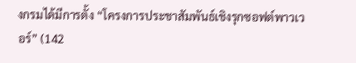งกรมได้มีการตั้ง “โครงการประชาสัมพันธ์เชิงรุกซอฟต์พาวเวอร์” (142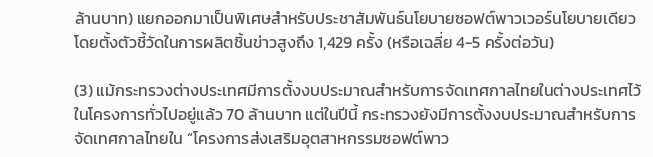ล้านบาท) แยกออกมาเป็นพิเศษสำหรับประชาสัมพันธ์นโยบายซอฟต์พาวเวอร์นโยบายเดียว โดยตั้งตัวชี้วัดในการผลิตชิ้นข่าวสูงถึง 1,429 ครั้ง (หรือเฉลี่ย 4-5 ครั้งต่อวัน)

(3) แม้กระทรวงต่างประเทศมีการตั้งงบประมาณสำหรับการจัดเทศกาลไทยในต่างประเทศไว้ในโครงการทั่วไปอยู่แล้ว 70 ล้านบาท แต่ในปีนี้ กระทรวงยังมีการตั้งงบประมาณสำหรับการจัดเทศกาลไทยใน “โครงการส่งเสริมอุตสาหกรรมซอฟต์พาว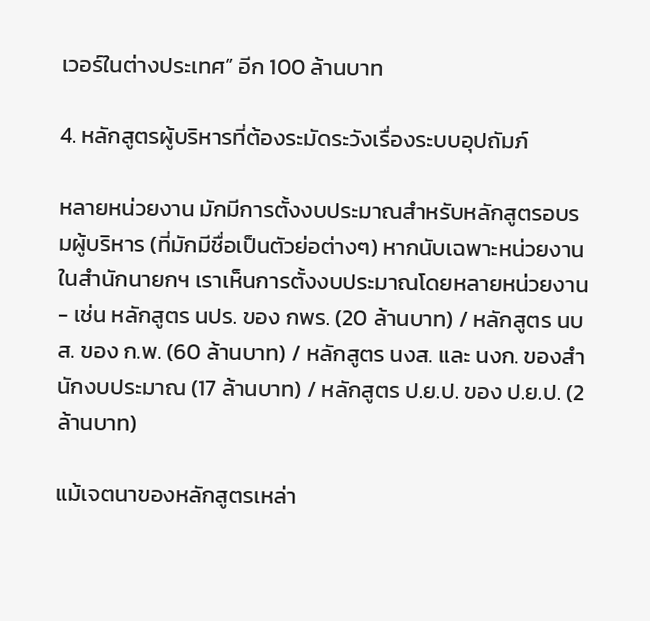เวอร์ในต่างประเทศ” อีก 100 ล้านบาท

4. หลักสูตรผู้บริหารที่ต้องระมัดระวังเรื่องระบบอุปถัมภ์

หลายหน่วยงาน มักมีการตั้งงบประมาณสำหรับหลักสูตรอบรมผู้บริหาร (ที่มักมีชื่อเป็นตัวย่อต่างๆ) หากนับเฉพาะหน่วยงานในสำนักนายกฯ เราเห็นการตั้งงบประมาณโดยหลายหน่วยงาน - เช่น หลักสูตร นปร. ของ กพร. (20 ล้านบาท) / หลักสูตร นบส. ของ ก.พ. (60 ล้านบาท) / หลักสูตร นงส. และ นงก. ของสำนักงบประมาณ (17 ล้านบาท) / หลักสูตร ป.ย.ป. ของ ป.ย.ป. (2 ล้านบาท)

แม้เจตนาของหลักสูตรเหล่า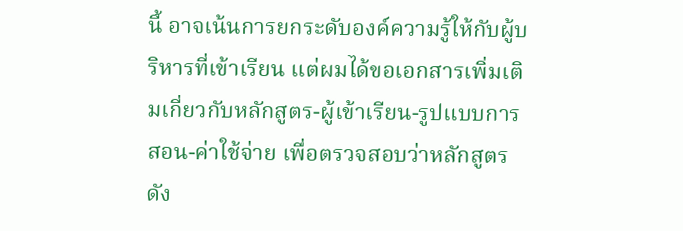นี้ อาจเน้นการยกระดับองค์ความรู้ให้กับผู้บริหารที่เข้าเรียน แต่ผมได้ขอเอกสารเพิ่มเติมเกี่ยวกับหลักสูตร-ผู้เข้าเรียน-รูปแบบการสอน-ค่าใช้จ่าย เพื่อตรวจสอบว่าหลักสูตรดัง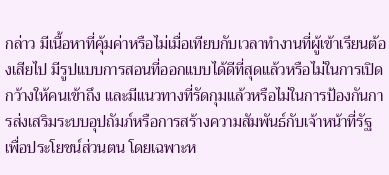กล่าว มีเนื้อหาที่คุ้มค่าหรือไม่เมื่อเทียบกับเวลาทำงานที่ผู้เข้าเรียนต้องเสียไป มีรูปแบบการสอนที่ออกแบบได้ดีที่สุดแล้วหรือไม่ในการเปิดกว้างให้คนเข้าถึง และมีแนวทางที่รัดกุมแล้วหรือไม่ในการป้องกันการส่งเสริมระบบอุปถัมภ์หรือการสร้างความสัมพันธ์กับเจ้าหน้าที่รัฐเพื่อประโยชน์ส่วนตน โดยเฉพาะห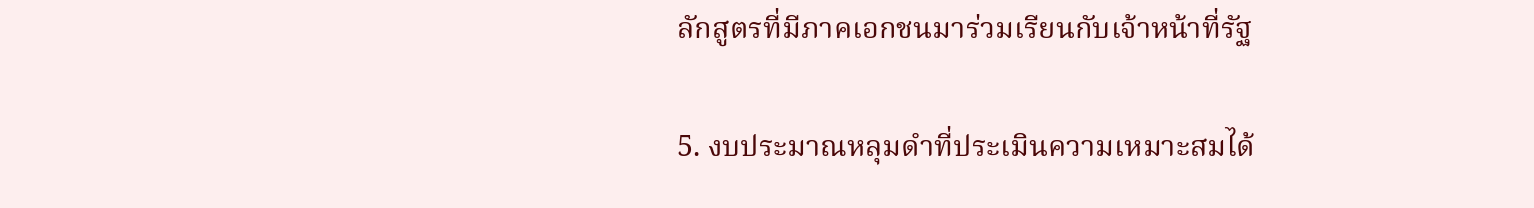ลักสูตรที่มีภาคเอกชนมาร่วมเรียนกับเจ้าหน้าที่รัฐ

5. งบประมาณหลุมดำที่ประเมินความเหมาะสมได้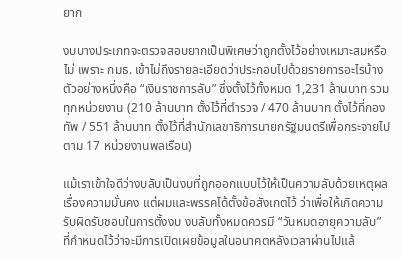ยาก

งบบางประเภทจะตรวจสอบยากเป็นพิเศษว่าถูกตั้งไว้อย่างเหมาะสมหรือไม่ เพราะ กมธ. เข้าไม่ถึงรายละเอียดว่าประกอบไปด้วยรายการอะไรบ้าง ตัวอย่างหนึ่งคือ “เงินราชการลับ” ซึ่งตั้งไว้ทั้งหมด 1,231 ล้านบาท รวมทุกหน่วยงาน (210 ล้านบาท ตั้งไว้ที่ตำรวจ / 470 ล้านบาท ตั้งไว้ที่กองทัพ / 551 ล้านบาท ตั้งไว้ที่สำนักเลขาธิการนายกรัฐมนตรีเพื่อกระจายไปตาม 17 หน่วยงานพลเรือน)

แม้เราเข้าใจดีว่างบลับเป็นงบที่ถูกออกแบบไว้ให้เป็นความลับด้วยเหตุผลเรื่องความมั่นคง แต่ผมและพรรคได้ตั้งข้อสังเกตไว้ ว่าเพื่อให้เกิดความรับผิดรับชอบในการตั้งงบ งบลับทั้งหมดควรมี “วันหมดอายุความลับ” ที่กำหนดไว้ว่าจะมีการเปิดเผยข้อมูลในอนาคตหลังเวลาผ่านไปแล้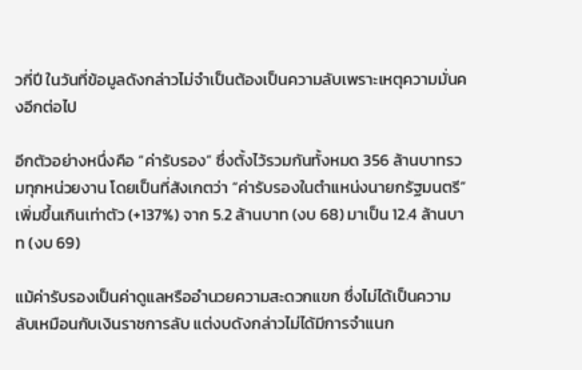วกี่ปี ในวันที่ข้อมูลดังกล่าวไม่จำเป็นต้องเป็นความลับเพราะเหตุความมั่นคงอีกต่อไป

อีกตัวอย่างหนึ่งคือ “ค่ารับรอง” ซึ่งตั้งไว้รวมกันทั้งหมด 356 ล้านบาทรวมทุกหน่วยงาน โดยเป็นที่สังเกตว่า “ค่ารับรองในตำแหน่งนายกรัฐมนตรี” เพิ่มขึ้นเกินเท่าตัว (+137%) จาก 5.2 ล้านบาท (งบ 68) มาเป็น 12.4 ล้านบาท (งบ 69)

แม้ค่ารับรองเป็นค่าดูแลหรืออำนวยความสะดวกแขก ซึ่งไม่ได้เป็นความลับเหมือนกับเงินราชการลับ แต่งบดังกล่าวไม่ได้มีการจำแนก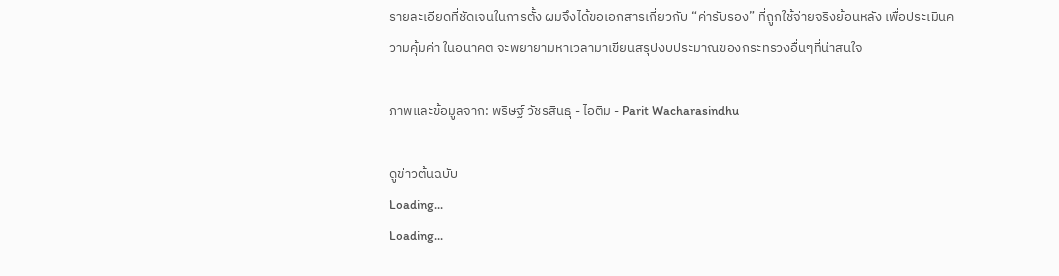รายละเอียดที่ชัดเจนในการตั้ง ผมจึงได้ขอเอกสารเกี่ยวกับ “ค่ารับรอง” ที่ถูกใช้จ่ายจริงย้อนหลัง เพื่อประเมินความคุ้มค่า ในอนาคต จะพยายามหาเวลามาเขียนสรุปงบประมาณของกระทรวงอื่นๆที่น่าสนใจ

ภาพและข้อมูลจาก: พริษฐ์ วัชรสินธุ - ไอติม - Parit Wacharasindhu

ดูข่าวต้นฉบับ
Loading...
Loading...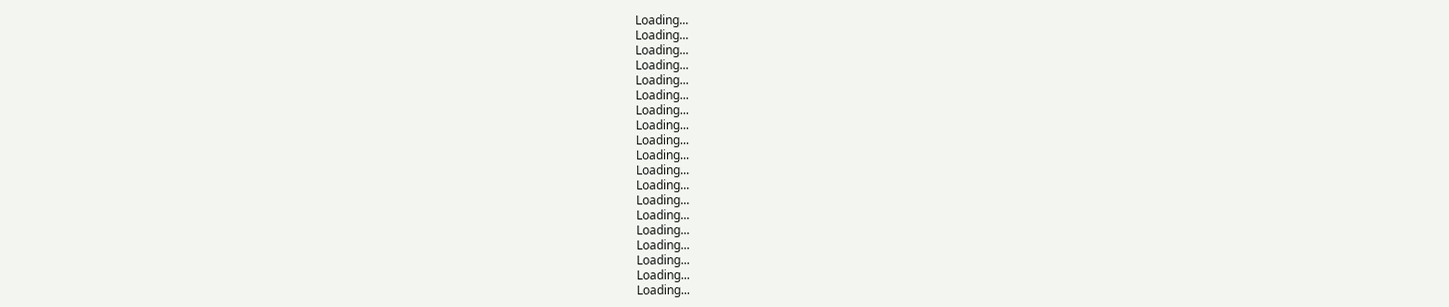Loading...
Loading...
Loading...
Loading...
Loading...
Loading...
Loading...
Loading...
Loading...
Loading...
Loading...
Loading...
Loading...
Loading...
Loading...
Loading...
Loading...
Loading...
Loading...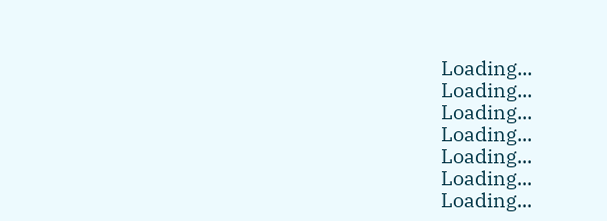Loading...
Loading...
Loading...
Loading...
Loading...
Loading...
Loading...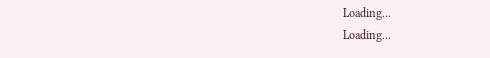Loading...
Loading...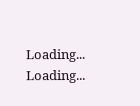Loading...
Loading...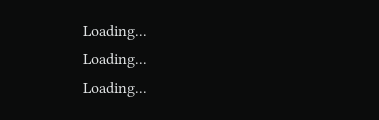Loading...
Loading...
Loading...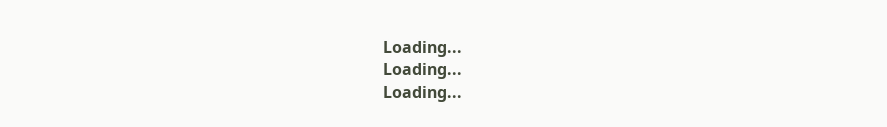Loading...
Loading...
Loading...